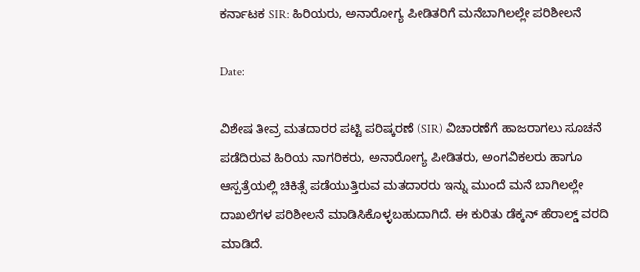ಕರ್ನಾಟಕ SIR: ಹಿರಿಯರು, ಅನಾರೋಗ್ಯ ಪೀಡಿತರಿಗೆ ಮನೆಬಾಗಿಲಲ್ಲೇ ಪರಿಶೀಲನೆ

Date:

ವಿಶೇಷ ತೀವ್ರ ಮತದಾರರ ಪಟ್ಟಿ ಪರಿಷ್ಕರಣೆ (SIR) ವಿಚಾರಣೆಗೆ ಹಾಜರಾಗಲು ಸೂಚನೆ ಪಡೆದಿರುವ ಹಿರಿಯ ನಾಗರಿಕರು, ಅನಾರೋಗ್ಯ ಪೀಡಿತರು, ಅಂಗವಿಕಲರು ಹಾಗೂ ಆಸ್ಪತ್ರೆಯಲ್ಲಿ ಚಿಕಿತ್ಸೆ ಪಡೆಯುತ್ತಿರುವ ಮತದಾರರು ಇನ್ನು ಮುಂದೆ ಮನೆ ಬಾಗಿಲಲ್ಲೇ ದಾಖಲೆಗಳ ಪರಿಶೀಲನೆ ಮಾಡಿಸಿಕೊಳ್ಳಬಹುದಾಗಿದೆ. ಈ ಕುರಿತು ಡೆಕ್ಕನ್‌ ಹೆರಾಲ್ಡ್‌ ವರದಿ ಮಾಡಿದೆ.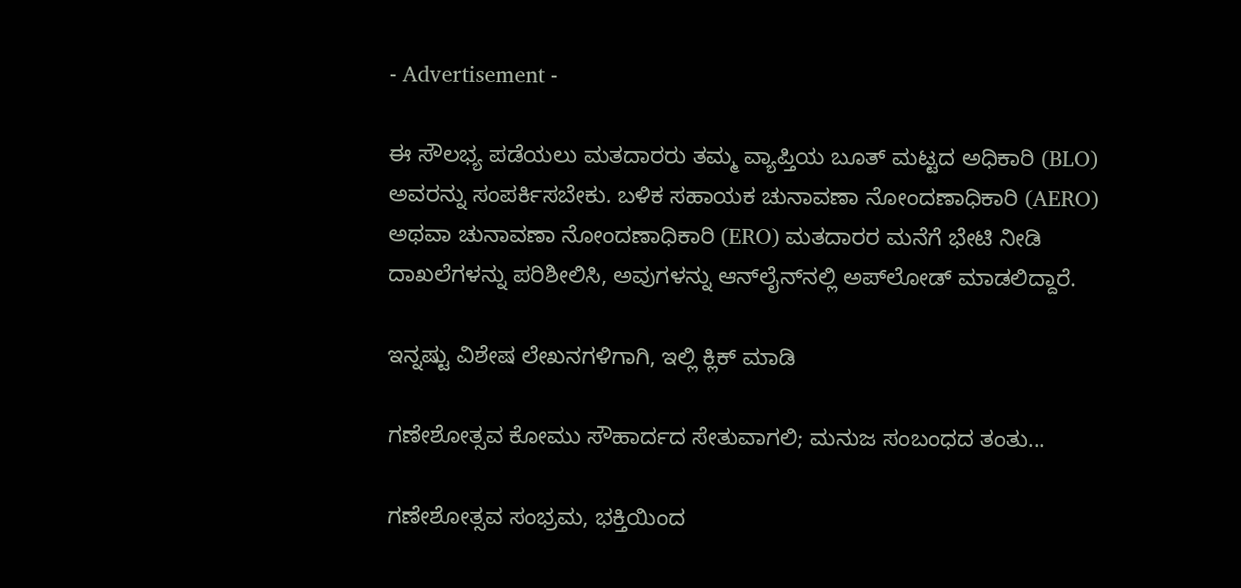- Advertisement -

ಈ ಸೌಲಭ್ಯ ಪಡೆಯಲು ಮತದಾರರು ತಮ್ಮ ವ್ಯಾಪ್ತಿಯ ಬೂತ್‌ ಮಟ್ಟದ ಅಧಿಕಾರಿ (BLO) ಅವರನ್ನು ಸಂಪರ್ಕಿಸಬೇಕು. ಬಳಿಕ ಸಹಾಯಕ ಚುನಾವಣಾ ನೋಂದಣಾಧಿಕಾರಿ (AERO) ಅಥವಾ ಚುನಾವಣಾ ನೋಂದಣಾಧಿಕಾರಿ (ERO) ಮತದಾರರ ಮನೆಗೆ ಭೇಟಿ ನೀಡಿ ದಾಖಲೆಗಳನ್ನು ಪರಿಶೀಲಿಸಿ, ಅವುಗಳನ್ನು ಆನ್‌ಲೈನ್‌ನಲ್ಲಿ ಅಪ್‌ಲೋಡ್ ಮಾಡಲಿದ್ದಾರೆ.

ಇನ್ನಷ್ಟು ವಿಶೇಷ ಲೇಖನಗಳಿಗಾಗಿ, ಇಲ್ಲಿ ಕ್ಲಿಕ್ ಮಾಡಿ

ಗಣೇಶೋತ್ಸವ ಕೋಮು ಸೌಹಾರ್ದದ ಸೇತುವಾಗಲಿ; ಮನುಜ ಸಂಬಂಧದ ತಂತು...

ಗಣೇಶೋತ್ಸವ ಸಂಭ್ರಮ, ಭಕ್ತಿಯಿಂದ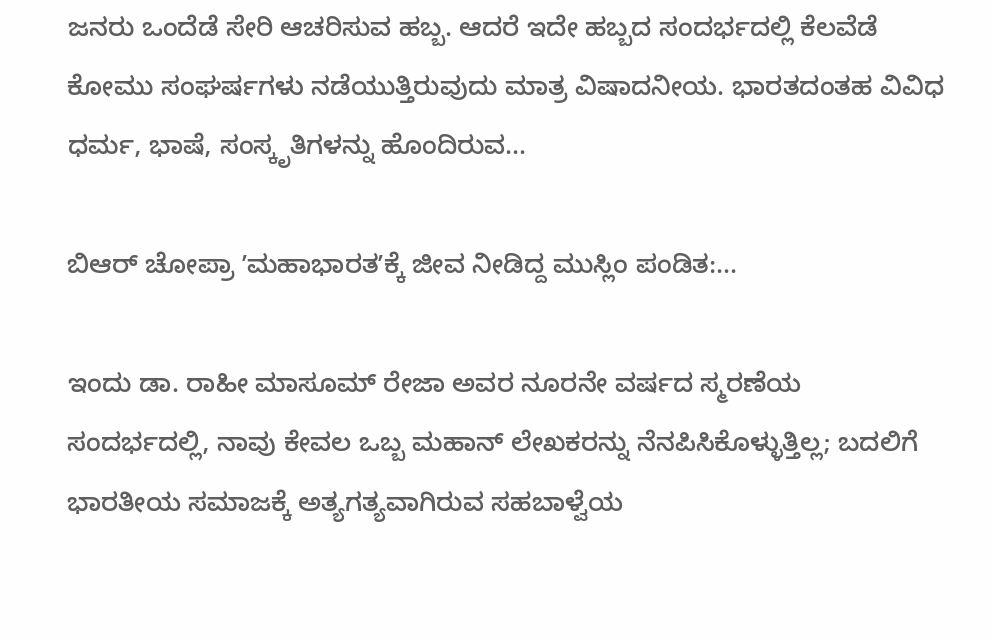ಜನರು ಒಂದೆಡೆ ಸೇರಿ ಆಚರಿಸುವ ಹಬ್ಬ. ಆದರೆ ಇದೇ ಹಬ್ಬದ ಸಂದರ್ಭದಲ್ಲಿ ಕೆಲವೆಡೆ ಕೋಮು ಸಂಘರ್ಷಗಳು ನಡೆಯುತ್ತಿರುವುದು ಮಾತ್ರ ವಿಷಾದನೀಯ. ಭಾರತದಂತಹ ವಿವಿಧ ಧರ್ಮ, ಭಾಷೆ, ಸಂಸ್ಕೃತಿಗಳನ್ನು ಹೊಂದಿರುವ...

ಬಿಆರ್ ಚೋಪ್ರಾ ʼಮಹಾಭಾರತʼಕ್ಕೆ ಜೀವ ನೀಡಿದ್ದ ಮುಸ್ಲಿಂ ಪಂಡಿತ:...

ಇಂದು ಡಾ. ರಾಹೀ ಮಾಸೂಮ್ ರೇಜಾ ಅವರ ನೂರನೇ ವರ್ಷದ ಸ್ಮರಣೆಯ ಸಂದರ್ಭದಲ್ಲಿ, ನಾವು ಕೇವಲ ಒಬ್ಬ ಮಹಾನ್ ಲೇಖಕರನ್ನು ನೆನಪಿಸಿಕೊಳ್ಳುತ್ತಿಲ್ಲ; ಬದಲಿಗೆ ಭಾರತೀಯ ಸಮಾಜಕ್ಕೆ ಅತ್ಯಗತ್ಯವಾಗಿರುವ ಸಹಬಾಳ್ವೆಯ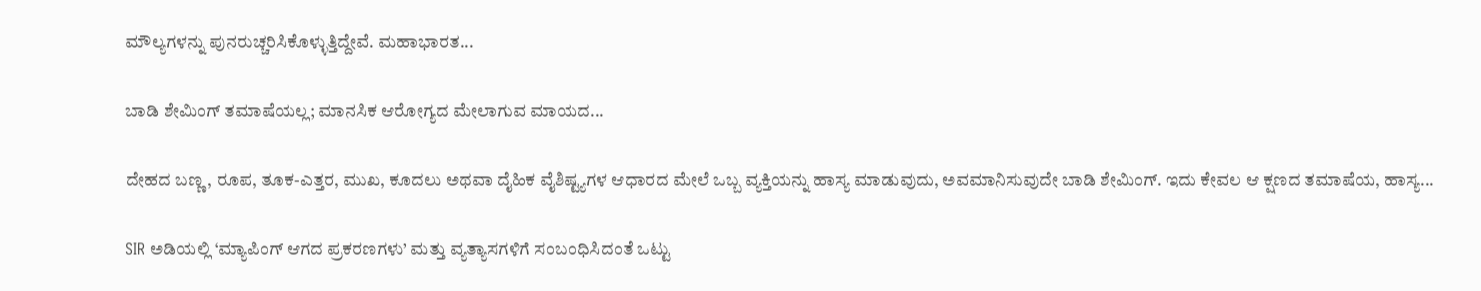ಮೌಲ್ಯಗಳನ್ನು ಪುನರುಚ್ಚರಿಸಿಕೊಳ್ಳುತ್ತಿದ್ದೇವೆ. ಮಹಾಭಾರತ...

ಬಾಡಿ ಶೇಮಿಂಗ್ ತಮಾಷೆಯಲ್ಲ; ಮಾನಸಿಕ ಆರೋಗ್ಯದ ಮೇಲಾಗುವ ಮಾಯದ...

ದೇಹದ ಬಣ್ಣ, ರೂಪ, ತೂಕ-ಎತ್ತರ, ಮುಖ, ಕೂದಲು ಅಥವಾ ದೈಹಿಕ ವೈಶಿಷ್ಟ್ಯಗಳ ಆಧಾರದ ಮೇಲೆ ಒಬ್ಬ ವ್ಯಕ್ತಿಯನ್ನು ಹಾಸ್ಯ ಮಾಡುವುದು, ಅವಮಾನಿಸುವುದೇ ಬಾಡಿ ಶೇಮಿಂಗ್. ಇದು ಕೇವಲ ಆ ಕ್ಷಣದ ತಮಾಷೆಯ, ಹಾಸ್ಯ...

SIR ಅಡಿಯಲ್ಲಿ ‘ಮ್ಯಾಪಿಂಗ್‌ ಆಗದ ಪ್ರಕರಣಗಳು’ ಮತ್ತು ವ್ಯತ್ಯಾಸಗಳಿಗೆ ಸಂಬಂಧಿಸಿದಂತೆ ಒಟ್ಟು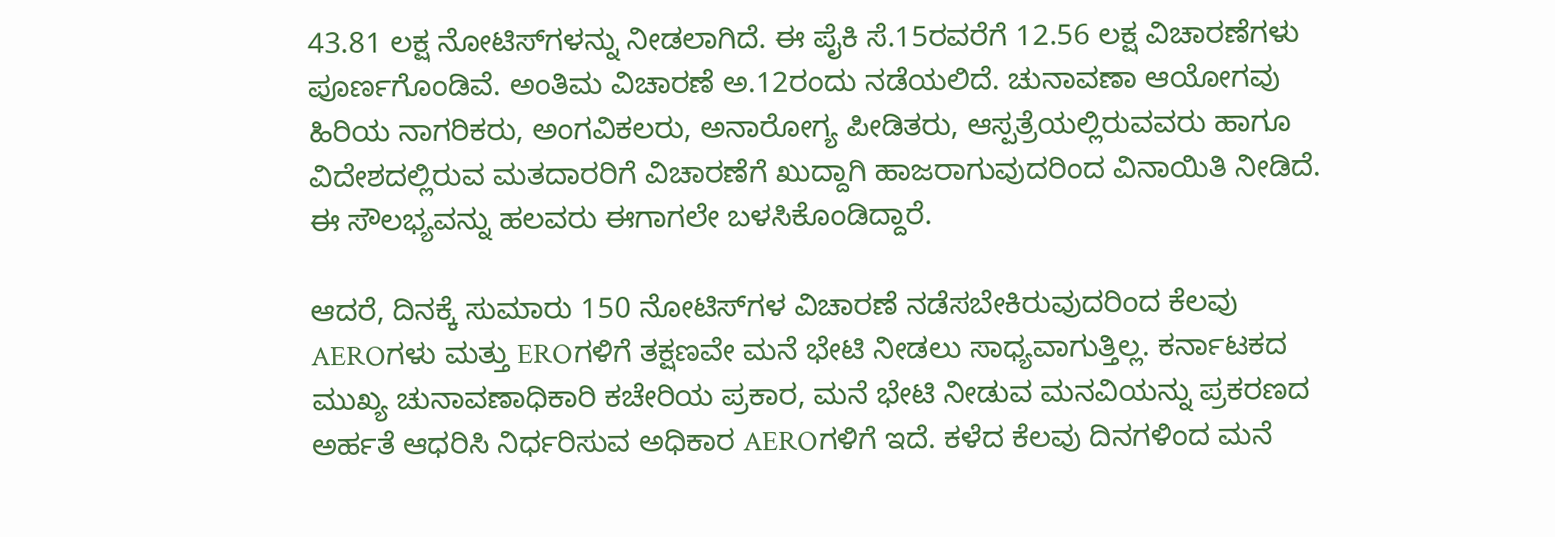43.81 ಲಕ್ಷ ನೋಟಿಸ್‌ಗಳನ್ನು ನೀಡಲಾಗಿದೆ. ಈ ಪೈಕಿ ಸೆ.15ರವರೆಗೆ 12.56 ಲಕ್ಷ ವಿಚಾರಣೆಗಳು ಪೂರ್ಣಗೊಂಡಿವೆ. ಅಂತಿಮ ವಿಚಾರಣೆ ಅ.12ರಂದು ನಡೆಯಲಿದೆ. ಚುನಾವಣಾ ಆಯೋಗವು ಹಿರಿಯ ನಾಗರಿಕರು, ಅಂಗವಿಕಲರು, ಅನಾರೋಗ್ಯ ಪೀಡಿತರು, ಆಸ್ಪತ್ರೆಯಲ್ಲಿರುವವರು ಹಾಗೂ ವಿದೇಶದಲ್ಲಿರುವ ಮತದಾರರಿಗೆ ವಿಚಾರಣೆಗೆ ಖುದ್ದಾಗಿ ಹಾಜರಾಗುವುದರಿಂದ ವಿನಾಯಿತಿ ನೀಡಿದೆ. ಈ ಸೌಲಭ್ಯವನ್ನು ಹಲವರು ಈಗಾಗಲೇ ಬಳಸಿಕೊಂಡಿದ್ದಾರೆ.

ಆದರೆ, ದಿನಕ್ಕೆ ಸುಮಾರು 150 ನೋಟಿಸ್‌ಗಳ ವಿಚಾರಣೆ ನಡೆಸಬೇಕಿರುವುದರಿಂದ ಕೆಲವು AEROಗಳು ಮತ್ತು EROಗಳಿಗೆ ತಕ್ಷಣವೇ ಮನೆ ಭೇಟಿ ನೀಡಲು ಸಾಧ್ಯವಾಗುತ್ತಿಲ್ಲ. ಕರ್ನಾಟಕದ ಮುಖ್ಯ ಚುನಾವಣಾಧಿಕಾರಿ ಕಚೇರಿಯ ಪ್ರಕಾರ, ಮನೆ ಭೇಟಿ ನೀಡುವ ಮನವಿಯನ್ನು ಪ್ರಕರಣದ ಅರ್ಹತೆ ಆಧರಿಸಿ ನಿರ್ಧರಿಸುವ ಅಧಿಕಾರ AEROಗಳಿಗೆ ಇದೆ. ಕಳೆದ ಕೆಲವು ದಿನಗಳಿಂದ ಮನೆ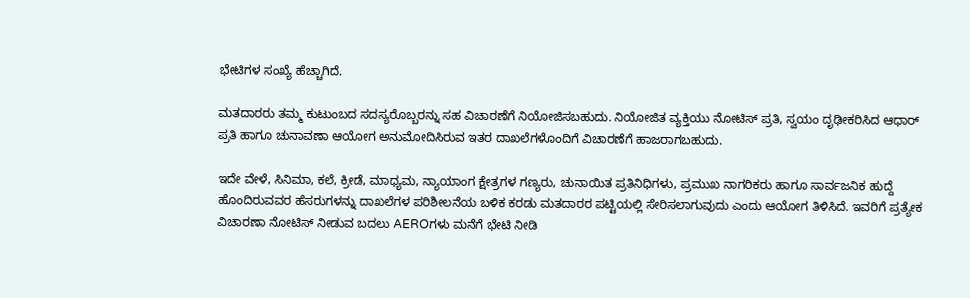ಭೇಟಿಗಳ ಸಂಖ್ಯೆ ಹೆಚ್ಚಾಗಿದೆ.

ಮತದಾರರು ತಮ್ಮ ಕುಟುಂಬದ ಸದಸ್ಯರೊಬ್ಬರನ್ನು ಸಹ ವಿಚಾರಣೆಗೆ ನಿಯೋಜಿಸಬಹುದು. ನಿಯೋಜಿತ ವ್ಯಕ್ತಿಯು ನೋಟಿಸ್‌ ಪ್ರತಿ, ಸ್ವಯಂ ದೃಢೀಕರಿಸಿದ ಆಧಾರ್‌ ಪ್ರತಿ ಹಾಗೂ ಚುನಾವಣಾ ಆಯೋಗ ಅನುಮೋದಿಸಿರುವ ಇತರ ದಾಖಲೆಗಳೊಂದಿಗೆ ವಿಚಾರಣೆಗೆ ಹಾಜರಾಗಬಹುದು.

ಇದೇ ವೇಳೆ, ಸಿನಿಮಾ, ಕಲೆ, ಕ್ರೀಡೆ, ಮಾಧ್ಯಮ, ನ್ಯಾಯಾಂಗ ಕ್ಷೇತ್ರಗಳ ಗಣ್ಯರು, ಚುನಾಯಿತ ಪ್ರತಿನಿಧಿಗಳು, ಪ್ರಮುಖ ನಾಗರಿಕರು ಹಾಗೂ ಸಾರ್ವಜನಿಕ ಹುದ್ದೆ ಹೊಂದಿರುವವರ ಹೆಸರುಗಳನ್ನು ದಾಖಲೆಗಳ ಪರಿಶೀಲನೆಯ ಬಳಿಕ ಕರಡು ಮತದಾರರ ಪಟ್ಟಿಯಲ್ಲಿ ಸೇರಿಸಲಾಗುವುದು ಎಂದು ಆಯೋಗ ತಿಳಿಸಿದೆ. ಇವರಿಗೆ ಪ್ರತ್ಯೇಕ ವಿಚಾರಣಾ ನೋಟಿಸ್‌ ನೀಡುವ ಬದಲು AEROಗಳು ಮನೆಗೆ ಭೇಟಿ ನೀಡಿ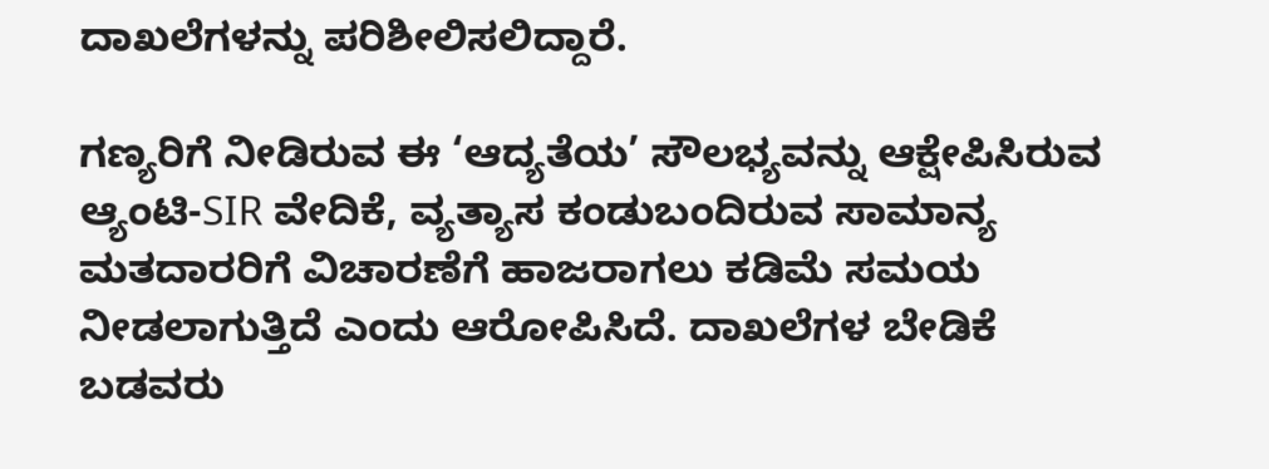ದಾಖಲೆಗಳನ್ನು ಪರಿಶೀಲಿಸಲಿದ್ದಾರೆ.

ಗಣ್ಯರಿಗೆ ನೀಡಿರುವ ಈ ‘ಆದ್ಯತೆಯ’ ಸೌಲಭ್ಯವನ್ನು ಆಕ್ಷೇಪಿಸಿರುವ ಆ್ಯಂಟಿ-SIR ವೇದಿಕೆ, ವ್ಯತ್ಯಾಸ ಕಂಡುಬಂದಿರುವ ಸಾಮಾನ್ಯ ಮತದಾರರಿಗೆ ವಿಚಾರಣೆಗೆ ಹಾಜರಾಗಲು ಕಡಿಮೆ ಸಮಯ ನೀಡಲಾಗುತ್ತಿದೆ ಎಂದು ಆರೋಪಿಸಿದೆ. ದಾಖಲೆಗಳ ಬೇಡಿಕೆ ಬಡವರು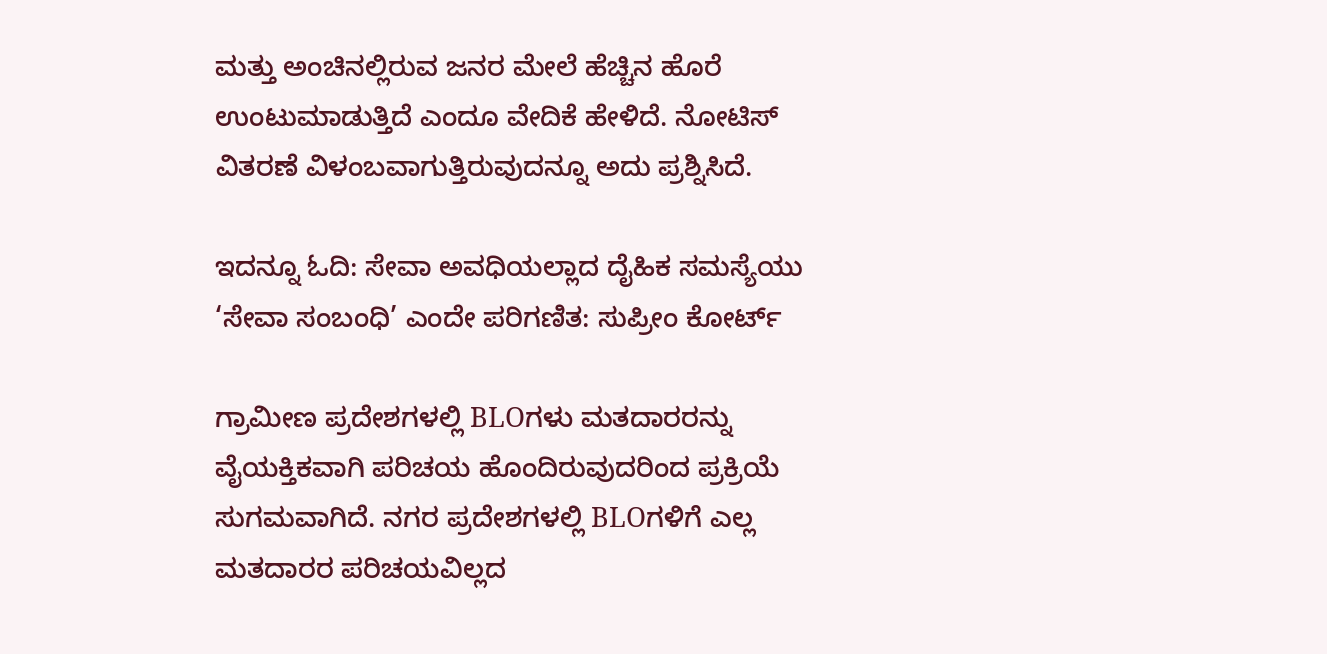ಮತ್ತು ಅಂಚಿನಲ್ಲಿರುವ ಜನರ ಮೇಲೆ ಹೆಚ್ಚಿನ ಹೊರೆ ಉಂಟುಮಾಡುತ್ತಿದೆ ಎಂದೂ ವೇದಿಕೆ ಹೇಳಿದೆ. ನೋಟಿಸ್‌ ವಿತರಣೆ ವಿಳಂಬವಾಗುತ್ತಿರುವುದನ್ನೂ ಅದು ಪ್ರಶ್ನಿಸಿದೆ.

ಇದನ್ನೂ ಓದಿ: ಸೇವಾ ಅವಧಿಯಲ್ಲಾದ ದೈಹಿಕ ಸಮಸ್ಯೆಯು ‘ಸೇವಾ ಸಂಬಂಧಿ’ ಎಂದೇ ಪರಿಗಣಿತ: ಸುಪ್ರೀಂ ಕೋರ್ಟ್

ಗ್ರಾಮೀಣ ಪ್ರದೇಶಗಳಲ್ಲಿ BLOಗಳು ಮತದಾರರನ್ನು ವೈಯಕ್ತಿಕವಾಗಿ ಪರಿಚಯ ಹೊಂದಿರುವುದರಿಂದ ಪ್ರಕ್ರಿಯೆ ಸುಗಮವಾಗಿದೆ. ನಗರ ಪ್ರದೇಶಗಳಲ್ಲಿ BLOಗಳಿಗೆ ಎಲ್ಲ ಮತದಾರರ ಪರಿಚಯವಿಲ್ಲದ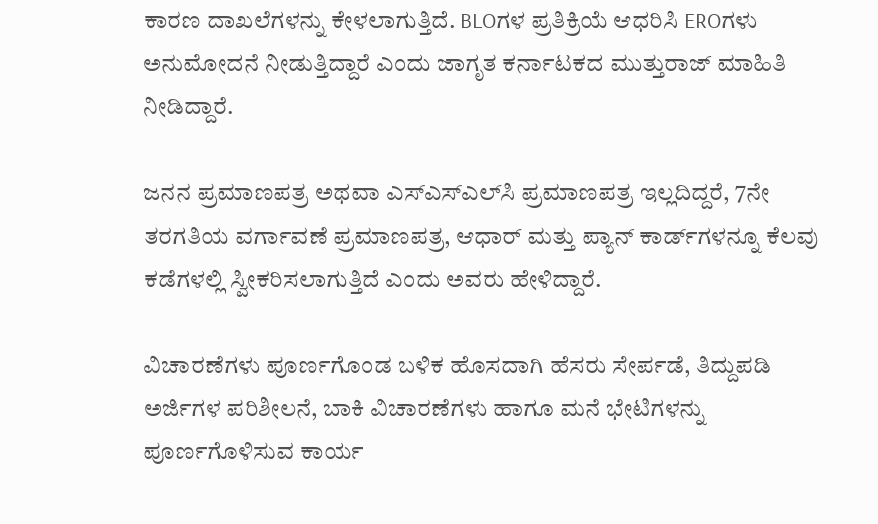ಕಾರಣ ದಾಖಲೆಗಳನ್ನು ಕೇಳಲಾಗುತ್ತಿದೆ. BLOಗಳ ಪ್ರತಿಕ್ರಿಯೆ ಆಧರಿಸಿ EROಗಳು ಅನುಮೋದನೆ ನೀಡುತ್ತಿದ್ದಾರೆ ಎಂದು ಜಾಗೃತ ಕರ್ನಾಟಕದ ಮುತ್ತುರಾಜ್‌ ಮಾಹಿತಿ ನೀಡಿದ್ದಾರೆ.

ಜನನ ಪ್ರಮಾಣಪತ್ರ ಅಥವಾ ಎಸ್‌ಎಸ್‌ಎಲ್‌ಸಿ ಪ್ರಮಾಣಪತ್ರ ಇಲ್ಲದಿದ್ದರೆ, 7ನೇ ತರಗತಿಯ ವರ್ಗಾವಣೆ ಪ್ರಮಾಣಪತ್ರ, ಆಧಾರ್‌ ಮತ್ತು ಪ್ಯಾನ್‌ ಕಾರ್ಡ್‌ಗಳನ್ನೂ ಕೆಲವು ಕಡೆಗಳಲ್ಲಿ ಸ್ವೀಕರಿಸಲಾಗುತ್ತಿದೆ ಎಂದು ಅವರು ಹೇಳಿದ್ದಾರೆ.

ವಿಚಾರಣೆಗಳು ಪೂರ್ಣಗೊಂಡ ಬಳಿಕ ಹೊಸದಾಗಿ ಹೆಸರು ಸೇರ್ಪಡೆ, ತಿದ್ದುಪಡಿ ಅರ್ಜಿಗಳ ಪರಿಶೀಲನೆ, ಬಾಕಿ ವಿಚಾರಣೆಗಳು ಹಾಗೂ ಮನೆ ಭೇಟಿಗಳನ್ನು ಪೂರ್ಣಗೊಳಿಸುವ ಕಾರ್ಯ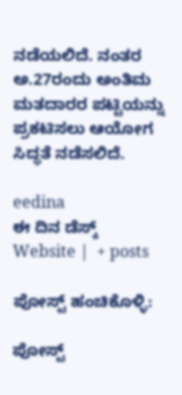ನಡೆಯಲಿದೆ. ನಂತರ ಅ.27ರಂದು ಅಂತಿಮ ಮತದಾರರ ಪಟ್ಟಿಯನ್ನು ಪ್ರಕಟಿಸಲು ಆಯೋಗ ಸಿದ್ಧತೆ ನಡೆಸಲಿದೆ.

eedina
ಈ ದಿನ ಡೆಸ್ಕ್‌
Website |  + posts

ಪೋಸ್ಟ್ ಹಂಚಿಕೊಳ್ಳಿ:

ಪೋಸ್ಟ್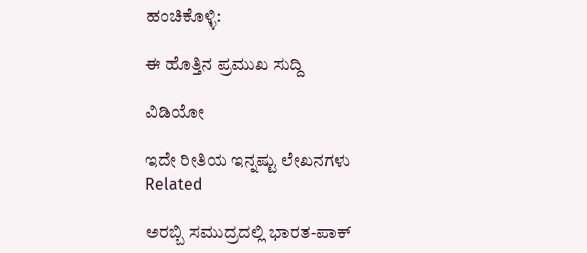ಹಂಚಿಕೊಳ್ಳಿ:

ಈ ಹೊತ್ತಿನ ಪ್ರಮುಖ ಸುದ್ದಿ

ವಿಡಿಯೋ

ಇದೇ ರೀತಿಯ ಇನ್ನಷ್ಟು ಲೇಖನಗಳು
Related

ಅರಬ್ಬಿ ಸಮುದ್ರದಲ್ಲಿ ಭಾರತ-ಪಾಕ್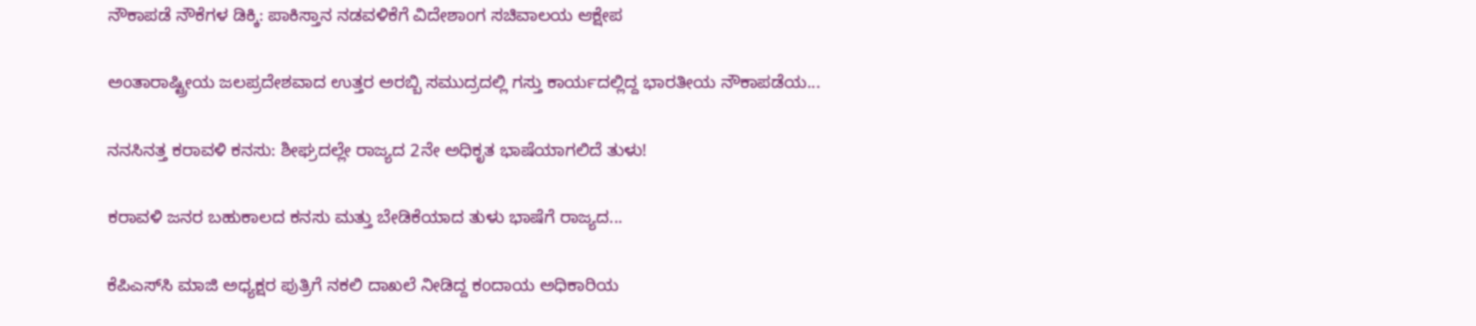ನೌಕಾಪಡೆ ನೌಕೆಗಳ ಡಿಕ್ಕಿ: ಪಾಕಿಸ್ತಾನ ನಡವಳಿಕೆಗೆ ವಿದೇಶಾಂಗ ಸಚಿವಾಲಯ ಆಕ್ಷೇಪ

ಅಂತಾರಾಷ್ಟ್ರೀಯ ಜಲಪ್ರದೇಶವಾದ ಉತ್ತರ ಅರಬ್ಬಿ ಸಮುದ್ರದಲ್ಲಿ ಗಸ್ತು ಕಾರ್ಯದಲ್ಲಿದ್ದ ಭಾರತೀಯ ನೌಕಾಪಡೆಯ...

ನನಸಿನತ್ತ ಕರಾವಳಿ ಕನಸು: ಶೀಘ್ರದಲ್ಲೇ ರಾಜ್ಯದ 2ನೇ ಅಧಿಕೃತ ಭಾಷೆಯಾಗಲಿದೆ ತುಳು!

ಕರಾವಳಿ ಜನರ ಬಹುಕಾಲದ ಕನಸು ಮತ್ತು ಬೇಡಿಕೆಯಾದ ತುಳು ಭಾಷೆಗೆ ರಾಜ್ಯದ...

ಕೆಪಿಎಸ್‌ಸಿ ಮಾಜಿ ಅಧ್ಯಕ್ಷರ ಪುತ್ರಿಗೆ ನಕಲಿ ದಾಖಲೆ ನೀಡಿದ್ದ ಕಂದಾಯ ಅಧಿಕಾರಿಯ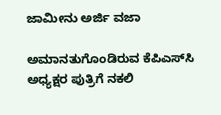ಜಾಮೀನು ಅರ್ಜಿ ವಜಾ

ಅಮಾನತುಗೊಂಡಿರುವ ಕೆಪಿಎಸ್‌ಸಿ ಅಧ್ಯಕ್ಷರ ಪುತ್ರಿಗೆ ನಕಲಿ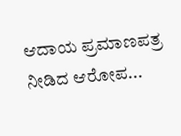ಆದಾಯ ಪ್ರಮಾಣಪತ್ರ ನೀಡಿದ ಆರೋಪ...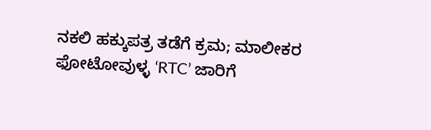ನಕಲಿ ಹಕ್ಕುಪತ್ರ ತಡೆಗೆ ಕ್ರಮ; ಮಾಲೀಕರ ಫೋಟೋವುಳ್ಳ ‘RTC’ ಜಾರಿಗೆ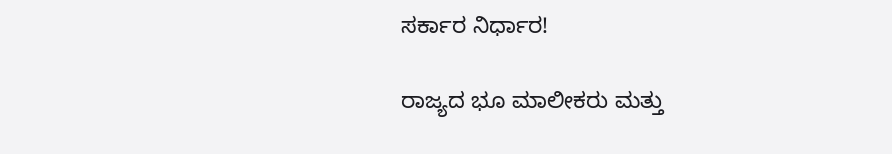ಸರ್ಕಾರ ನಿರ್ಧಾರ!

ರಾಜ್ಯದ ಭೂ ಮಾಲೀಕರು ಮತ್ತು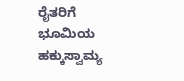ರೈತರಿಗೆ ಭೂಮಿಯ ಹಕ್ಕುಸ್ವಾಮ್ಯ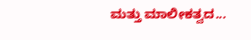ಮತ್ತು ಮಾಲೀಕತ್ವದ...